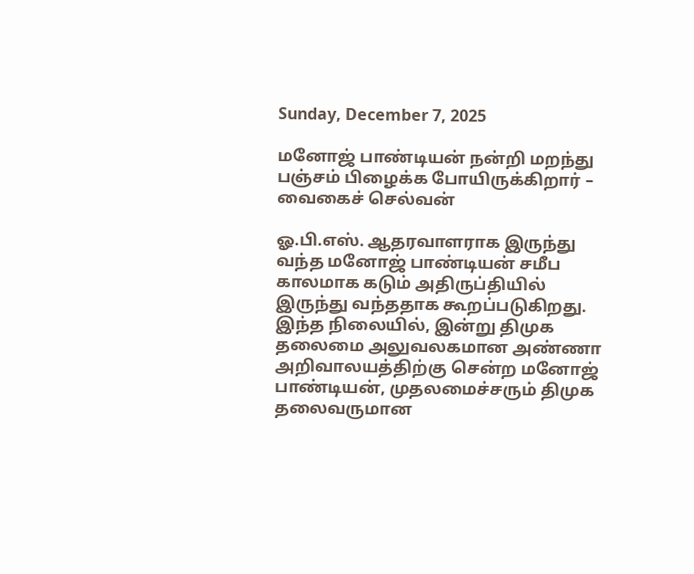Sunday, December 7, 2025

மனோஜ் பாண்டியன் நன்றி மறந்து பஞ்சம் பிழைக்க போயிருக்கிறார் – வைகைச் செல்வன்

ஓ.பி.எஸ். ஆதரவாளராக இருந்து வந்த மனோஜ் பாண்டியன் சமீப காலமாக கடும் அதிருப்தியில் இருந்து வந்ததாக கூறப்படுகிறது. இந்த நிலையில், இன்று திமுக தலைமை அலுவலகமான அண்ணா அறிவாலயத்திற்கு சென்ற மனோஜ் பாண்டியன், முதலமைச்சரும் திமுக தலைவருமான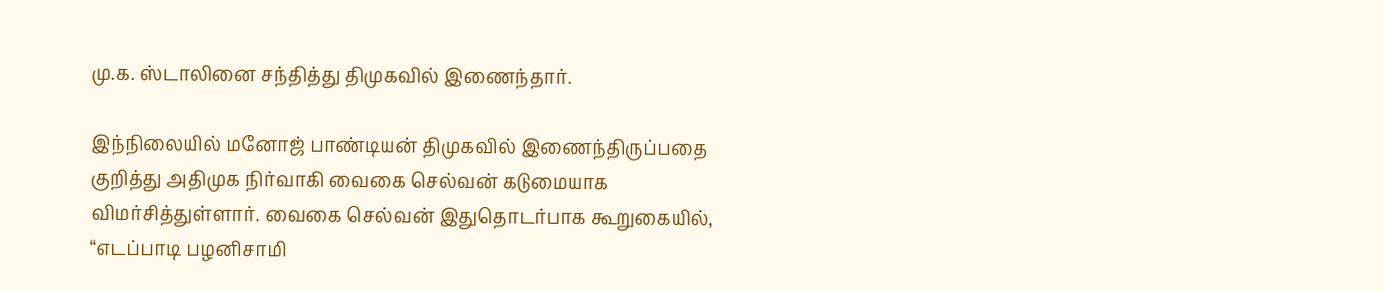மு.க. ஸ்டாலினை சந்தித்து திமுகவில் இணைந்தார்.

இந்நிலையில் மனோஜ் பாண்டியன் திமுகவில் இணைந்திருப்பதை குறித்து அதிமுக நிர்வாகி வைகை செல்வன் கடுமையாக விமர்சித்துள்ளார். வைகை செல்வன் இதுதொடர்பாக கூறுகையில், “எடப்பாடி பழனிசாமி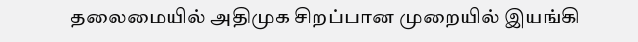தலைமையில் அதிமுக சிறப்பான முறையில் இயங்கி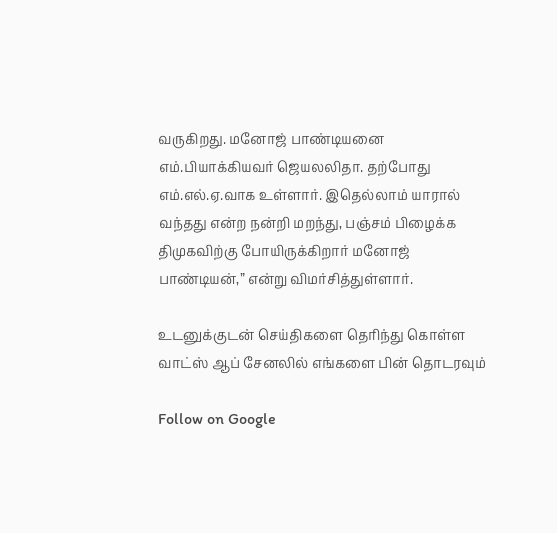வருகிறது. மனோஜ் பாண்டியனை எம்.பியாக்கியவர் ஜெயலலிதா. தற்போது எம்.எல்.ஏ.வாக உள்ளார். இதெல்லாம் யாரால் வந்தது என்ற நன்றி மறந்து, பஞ்சம் பிழைக்க திமுகவிற்கு போயிருக்கிறார் மனோஜ் பாண்டியன்,” என்று விமர்சித்துள்ளார்.

உடனுக்குடன் செய்திகளை தெரிந்து கொள்ள வாட்ஸ் ஆப் சேனலில் எங்களை பின் தொடரவும்

Follow on Google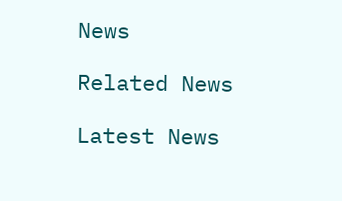News

Related News

Latest News